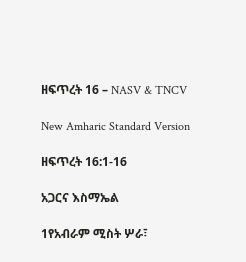ዘፍጥረት 16 – NASV & TNCV

New Amharic Standard Version

ዘፍጥረት 16:1-16

አጋርና እስማኤል

1የአብራም ሚስት ሦራ፣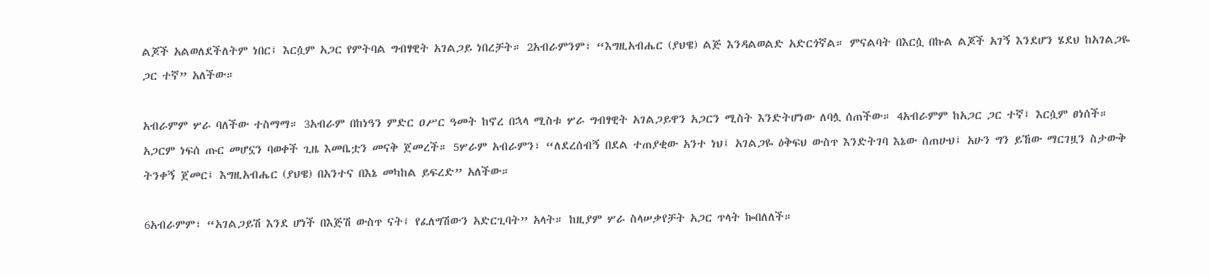ልጆች አልወለደችለትም ነበር፤ እርሷም አጋር የምትባል ግብፃዊት አገልጋይ ነበረቻት። 2አብራምንም፣ “እግዚአብሔር (ያህዌ) ልጅ እንዳልወልድ አድርጎኛል። ምናልባት በእርሷ በኩል ልጆች አገኝ እንደሆን ሄደህ ከአገልጋዬ ጋር ተኛ” አለችው።

አብራምም ሦራ ባለችው ተስማማ። 3አብራም በከነዓን ምድር ዐሥር ዓመት ከኖረ በኋላ ሚስቱ ሦራ ግብፃዊት አገልጋይዋን አጋርን ሚስት እንድትሆነው ለባሏ ሰጠችው። 4አብራምም ከአጋር ጋር ተኛ፤ እርሷም ፀነሰች። አጋርም ነፍሰ ጡር መሆኗን ባወቀች ጊዜ እመቤቷን መናቅ ጀመረች። 5ሦራም አብራምን፣ “ለደረሰብኝ በደል ተጠያቂው አንተ ነህ፤ አገልጋዬ ዕቅፍህ ውስጥ እንድትገባ እኔው ሰጠሁህ፤ አሁን ግን ይኸው ማርገዟን ስታውቅ ትንቀኝ ጀመር፤ እግዚአብሔር (ያህዌ) በአንተና በእኔ መካከል ይፍረድ” አለችው።

6አብራምም፣ “አገልጋይሽ እንደ ሆነች በእጅሽ ውስጥ ናት፤ የፈለግሽውን አድርጊባት” አላት። ከዚያም ሦራ ስላሠቃየቻት አጋር ጥላት ኰበለለች።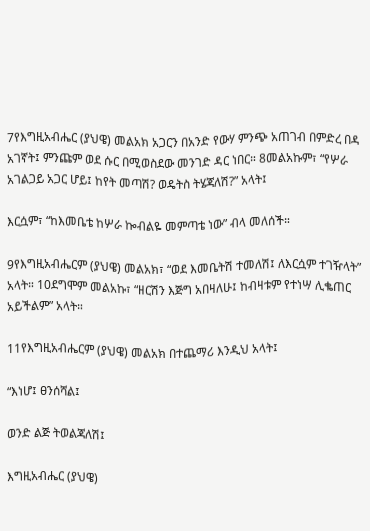7የእግዚአብሔር (ያህዌ) መልአክ አጋርን በአንድ የውሃ ምንጭ አጠገብ በምድረ በዳ አገኛት፤ ምንጩም ወደ ሱር በሚወስደው መንገድ ዳር ነበር። 8መልአኩም፣ “የሦራ አገልጋይ አጋር ሆይ፤ ከየት መጣሽ? ወዴትስ ትሄጃለሽ?” አላት፤

እርሷም፣ “ከእመቤቴ ከሦራ ኰብልዬ መምጣቴ ነው” ብላ መለሰች።

9የእግዚአብሔርም (ያህዌ) መልአክ፣ “ወደ እመቤትሽ ተመለሽ፤ ለእርሷም ተገዥላት” አላት። 10ደግሞም መልአኩ፣ “ዘርሽን እጅግ አበዛለሁ፤ ከብዛቱም የተነሣ ሊቈጠር አይችልም” አላት።

11የእግዚአብሔርም (ያህዌ) መልአክ በተጨማሪ እንዲህ አላት፤

“እነሆ፤ ፀንሰሻል፤

ወንድ ልጅ ትወልጃለሽ፤

እግዚአብሔር (ያህዌ)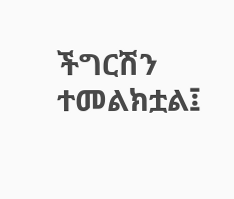ችግርሽን ተመልክቷል፤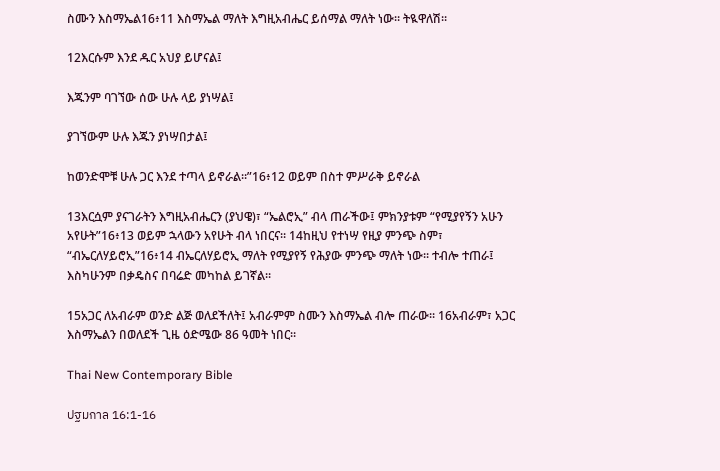ስሙን እስማኤል16፥11 እስማኤል ማለት እግዚአብሔር ይሰማል ማለት ነው። ትዪዋለሽ።

12እርሱም እንደ ዱር አህያ ይሆናል፤

እጁንም ባገኘው ሰው ሁሉ ላይ ያነሣል፤

ያገኘውም ሁሉ እጁን ያነሣበታል፤

ከወንድሞቹ ሁሉ ጋር እንደ ተጣላ ይኖራል።”16፥12 ወይም በስተ ምሥራቅ ይኖራል

13እርሷም ያናገራትን እግዚአብሔርን (ያህዌ)፣ “ኤልሮኢ” ብላ ጠራችው፤ ምክንያቱም “የሚያየኝን አሁን አየሁት”16፥13 ወይም ኋላውን አየሁት ብላ ነበርና። 14ከዚህ የተነሣ የዚያ ምንጭ ስም፣ “ብኤርለሃይሮኢ”16፥14 ብኤርለሃይሮኢ ማለት የሚያየኝ የሕያው ምንጭ ማለት ነው። ተብሎ ተጠራ፤ እስካሁንም በቃዴስና በባሬድ መካከል ይገኛል።

15አጋር ለአብራም ወንድ ልጅ ወለደችለት፤ አብራምም ስሙን እስማኤል ብሎ ጠራው። 16አብራም፣ አጋር እስማኤልን በወለደች ጊዜ ዕድሜው 86 ዓመት ነበር።

Thai New Contemporary Bible

ปฐมกาล 16:1-16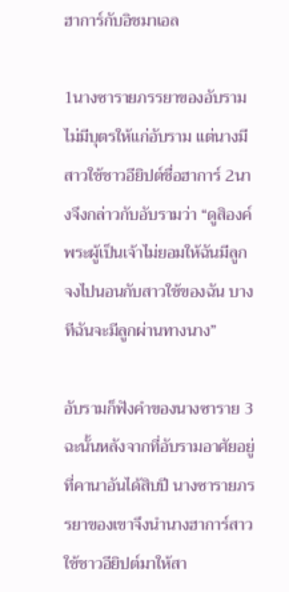ฮาการ์กับอิชมาเอล

1นางซารายภรรยาของอับรามไม่มีบุตรให้แก่อับราม แต่นางมีสาวใช้ชาวอียิปต์ชื่อฮาการ์ 2นางจึงกล่าวกับอับรามว่า “ดูสิองค์พระผู้เป็นเจ้าไม่ยอมให้ฉันมีลูก จงไปนอนกับสาวใช้ของฉัน บางทีฉันจะมีลูกผ่านทางนาง”

อับรามก็ฟังคำของนางซาราย 3ฉะนั้นหลังจากที่อับรามอาศัยอยู่ที่คานาอันได้สิบปี นางซารายภรรยาของเขาจึงนำนางฮาการ์สาวใช้ชาวอียิปต์มาให้สา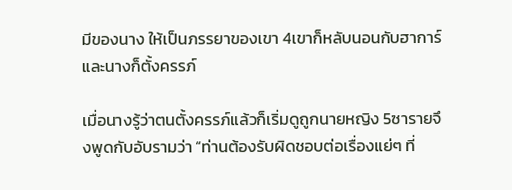มีของนาง ให้เป็นภรรยาของเขา 4เขาก็หลับนอนกับฮาการ์และนางก็ตั้งครรภ์

เมื่อนางรู้ว่าตนตั้งครรภ์แล้วก็เริ่มดูถูกนายหญิง 5ซารายจึงพูดกับอับรามว่า “ท่านต้องรับผิดชอบต่อเรื่องแย่ๆ ที่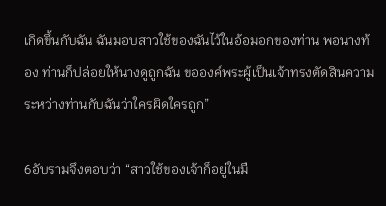เกิดขึ้นกับฉัน ฉันมอบสาวใช้ของฉันไว้ในอ้อมอกของท่าน พอนางท้อง ท่านก็ปล่อยให้นางดูถูกฉัน ขอองค์พระผู้เป็นเจ้าทรงตัดสินความระหว่างท่านกับฉันว่าใครผิดใครถูก”

6อับรามจึงตอบว่า “สาวใช้ของเจ้าก็อยู่ในมื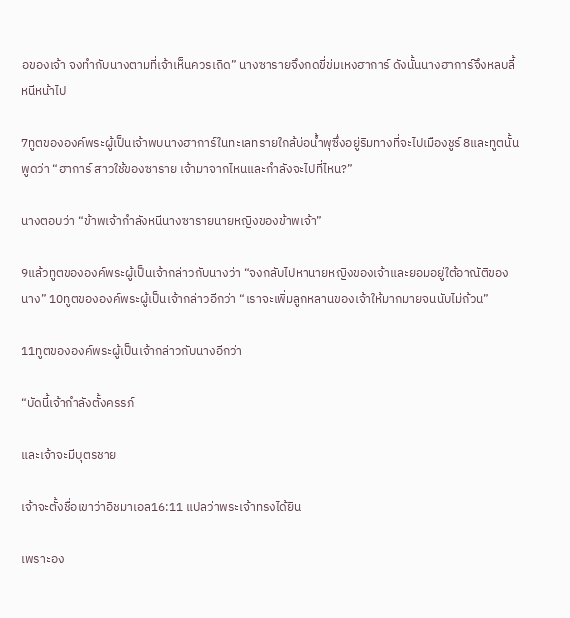อของเจ้า จงทำกับนางตามที่เจ้าเห็นควรเถิด” นางซารายจึงกดขี่ข่มเหงฮาการ์ ดังนั้นนางฮาการ์จึงหลบลี้หนีหน้าไป

7ทูตขององค์พระผู้เป็นเจ้าพบนางฮาการ์ในทะเลทรายใกล้บ่อน้ำพุซึ่งอยู่ริมทางที่จะไปเมืองชูร์ 8และทูตนั้นพูดว่า “ฮาการ์ สาวใช้ของซาราย เจ้ามาจากไหนและกำลังจะไปที่ไหน?”

นางตอบว่า “ข้าพเจ้ากำลังหนีนางซารายนายหญิงของข้าพเจ้า”

9แล้วทูตขององค์พระผู้เป็นเจ้ากล่าวกับนางว่า “จงกลับไปหานายหญิงของเจ้าและยอมอยู่ใต้อาณัติของนาง” 10ทูตขององค์พระผู้เป็นเจ้ากล่าวอีกว่า “เราจะเพิ่มลูกหลานของเจ้าให้มากมายจนนับไม่ถ้วน”

11ทูตขององค์พระผู้เป็นเจ้ากล่าวกับนางอีกว่า

“บัดนี้เจ้ากำลังตั้งครรภ์

และเจ้าจะมีบุตรชาย

เจ้าจะตั้งชื่อเขาว่าอิชมาเอล16:11 แปลว่าพระเจ้าทรงได้ยิน

เพราะอง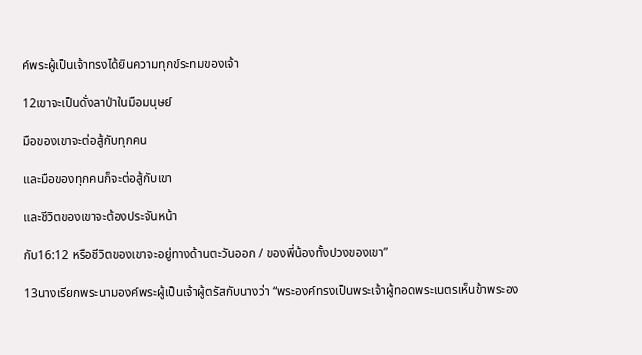ค์พระผู้เป็นเจ้าทรงได้ยินความทุกข์ระทมของเจ้า

12เขาจะเป็นดั่งลาป่าในมือมนุษย์

มือของเขาจะต่อสู้กับทุกคน

และมือของทุกคนก็จะต่อสู้กับเขา

และชีวิตของเขาจะต้องประจันหน้า

กับ16:12 หรือชีวิตของเขาจะอยู่ทางด้านตะวันออก / ของพี่น้องทั้งปวงของเขา”

13นางเรียกพระนามองค์พระผู้เป็นเจ้าผู้ตรัสกับนางว่า “พระองค์ทรงเป็นพระเจ้าผู้ทอดพระเนตรเห็นข้าพระอง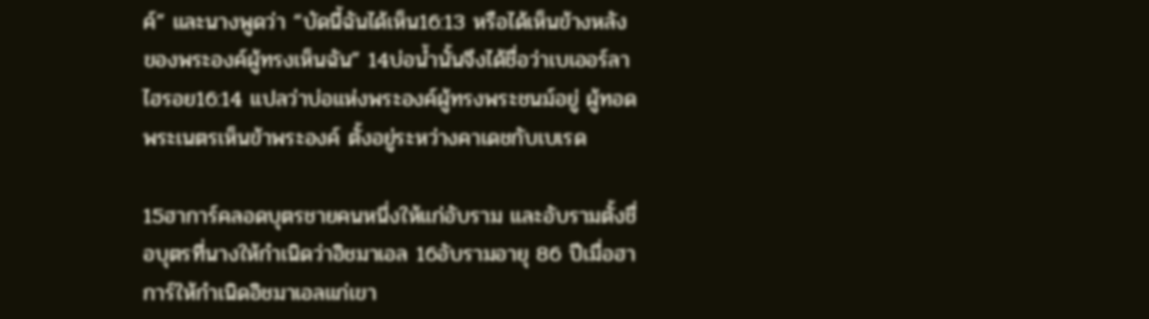ค์” และนางพูดว่า “บัดนี้ฉันได้เห็น16:13 หรือได้เห็นข้างหลังของพระองค์ผู้ทรงเห็นฉัน” 14บ่อน้ำนั้นจึงได้ชื่อว่าเบเออร์ลาไฮรอย16:14 แปลว่าบ่อแห่งพระองค์ผู้ทรงพระชนม์อยู่ ผู้ทอดพระเนตรเห็นข้าพระองค์ ตั้งอยู่ระหว่างคาเดชกับเบเรด

15ฮาการ์คลอดบุตรชายคนหนึ่งให้แก่อับราม และอับรามตั้งชื่อบุตรที่นางให้กำเนิดว่าอิชมาเอล 16อับรามอายุ 86 ปีเมื่อฮาการ์ให้กำเนิดอิชมาเอลแก่เขา